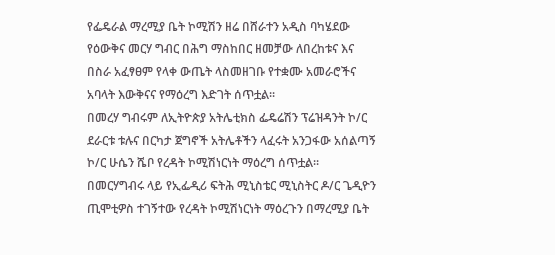የፌዴራል ማረሚያ ቤት ኮሚሽን ዘሬ በሸራተን አዲስ ባካሄደው የዕውቅና መርሃ ግብር በሕግ ማስከበር ዘመቻው ለበረከቱና እና በስራ አፈፃፀም የላቀ ውጤት ላስመዘገቡ የተቋሙ አመራሮችና አባላት እውቅናና የማዕረግ እድገት ሰጥቷል፡፡
በመረሃ ግብሩም ለኢትዮጵያ አትሌቲክስ ፌዴሬሽን ፕሬዝዳንት ኮ/ር ደራርቱ ቱሉና በርካታ ጀግኖች አትሌቶችን ላፈሩት አንጋፋው አሰልጣኝ ኮ/ር ሁሴን ሼቦ የረዳት ኮሚሽነርነት ማዕረግ ሰጥቷል፡፡
በመርሃግብሩ ላይ የኢፌዲሪ ፍትሕ ሚኒስቴር ሚኒስትር ዶ/ር ጌዲዮን ጢሞቲዎስ ተገኝተው የረዳት ኮሚሽነርነት ማዕረጉን በማረሚያ ቤት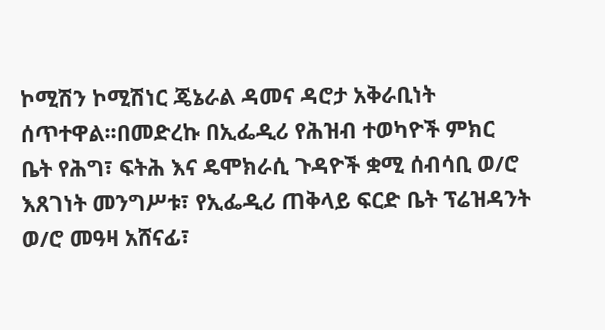ኮሚሽን ኮሚሽነር ጄኔራል ዳመና ዳሮታ አቅራቢነት ሰጥተዋል፡፡በመድረኩ በኢፌዲሪ የሕዝብ ተወካዮች ምክር ቤት የሕግ፣ ፍትሕ እና ዴሞክራሲ ጉዳዮች ቋሚ ሰብሳቢ ወ/ሮ እጸገነት መንግሥቱ፣ የኢፌዲሪ ጠቅላይ ፍርድ ቤት ፕሬዝዳንት ወ/ሮ መዓዛ አሸናፊ፣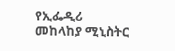የኢፌዲሪ መከላከያ ሚኒስትር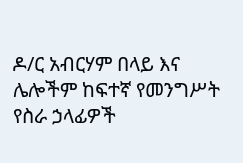ዶ/ር አብርሃም በላይ እና ሌሎችም ከፍተኛ የመንግሥት የስራ ኃላፊዎች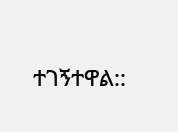ተገኝተዋል::